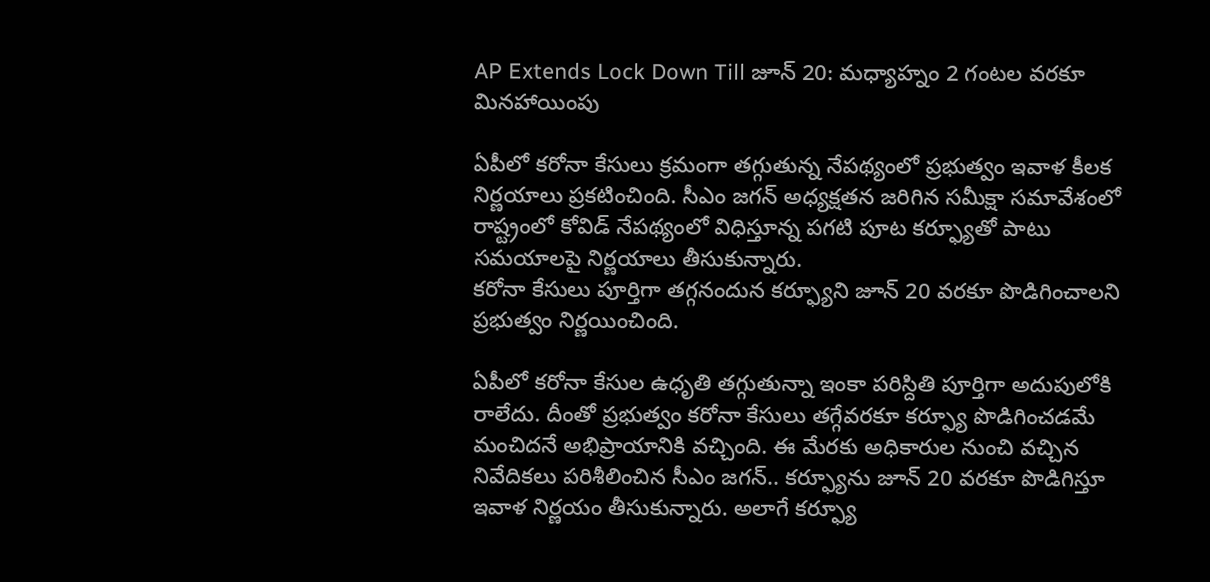AP Extends Lock Down Till జూన్ 20: మధ్యాహ్నం 2 గంటల వరకూ మినహాయింపు

ఏపీలో కరోనా కేసులు క్రమంగా తగ్గుతున్న నేపథ్యంలో ప్రభుత్వం ఇవాళ కీలక నిర్ణయాలు ప్రకటించింది. సీఎం జగన్‌ అధ్యక్షతన జరిగిన సమీక్షా సమావేశంలో రాష్ట్రంలో కోవిడ్‌ నేపథ్యంలో విధిస్తూన్న పగటి పూట కర్ఫ్యూతో పాటు సమయాలపై నిర్ణయాలు తీసుకున్నారు.
కరోనా కేసులు పూర్తిగా తగ్గనందున కర్ఫ్యూని జూన్‌ 20 వరకూ పొడిగించాలని ప్రభుత్వం నిర్ణయించింది.

ఏపీలో కరోనా కేసుల ఉధృతి తగ్గుతున్నా ఇంకా పరిస్దితి పూర్తిగా అదుపులోకి రాలేదు. దీంతో ప్రభుత్వం కరోనా కేసులు తగ్గేవరకూ కర్ఫ్యూ పొడిగించడమే మంచిదనే అభిప్రాయానికి వచ్చింది. ఈ మేరకు అధికారుల నుంచి వచ్చిన నివేదికలు పరిశీలించిన సీఎం జగన్.. కర్ఫ్యూను జూన్‌ 20 వరకూ పొడిగిస్తూ ఇవాళ నిర్ణయం తీసుకున్నారు. అలాగే కర్ఫ్యూ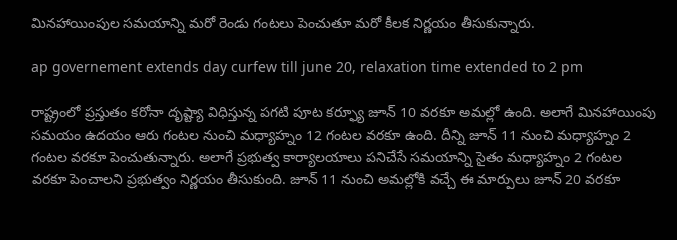మినహాయింపుల సమయాన్ని మరో రెండు గంటలు పెంచుతూ మరో కీలక నిర్ణయం తీసుకున్నారు.

ap governement extends day curfew till june 20, relaxation time extended to 2 pm

రాష్ట్రంలో ప్రస్తుతం కరోనా దృష్ట్యా విధిస్తున్న పగటి పూట కర్ఫ్యూ జూన్ 10 వరకూ అమల్లో ఉంది. అలాగే మినహాయింపు సమయం ఉదయం ఆరు గంటల నుంచి మధ్యాహ్నం 12 గంటల వరకూ ఉంది. దీన్ని జూన్‌ 11 నుంచి మధ్యాహ్నం 2 గంటల వరకూ పెంచుతున్నారు. అలాగే ప్రభుత్వ కార్యాలయాలు పనిచేసే సమయాన్ని సైతం మధ్యాహ్నం 2 గంటల వరకూ పెంచాలని ప్రభుత్వం నిర్ణయం తీసుకుంది. జూన్‌ 11 నుంచి అమల్లోకి వచ్చే ఈ మార్పులు జూన్‌ 20 వరకూ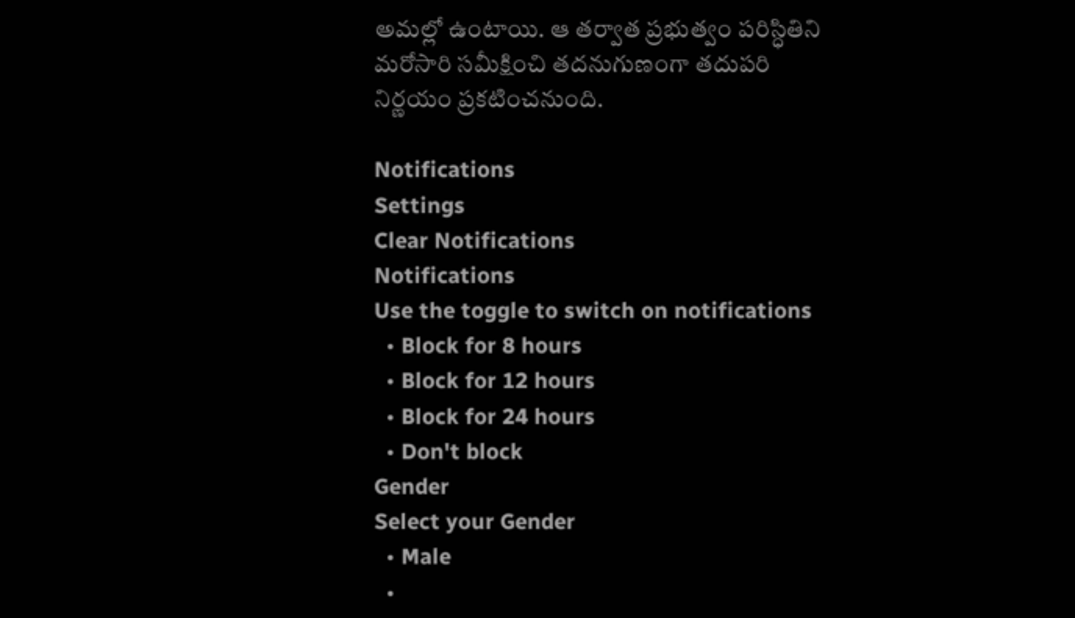అమల్లో ఉంటాయి. ఆ తర్వాత ప్రభుత్వం పరిస్ధితిని మరోసారి సమీక్షించి తదనుగుణంగా తదుపరి నిర్ణయం ప్రకటించనుంది.

Notifications
Settings
Clear Notifications
Notifications
Use the toggle to switch on notifications
  • Block for 8 hours
  • Block for 12 hours
  • Block for 24 hours
  • Don't block
Gender
Select your Gender
  • Male
  •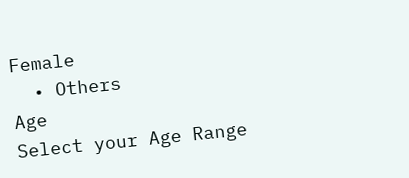Female
  • Others
Age
Select your Age Range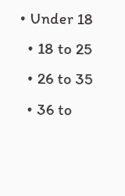• Under 18
  • 18 to 25
  • 26 to 35
  • 36 to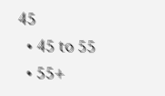45
  • 45 to 55
  • 55+